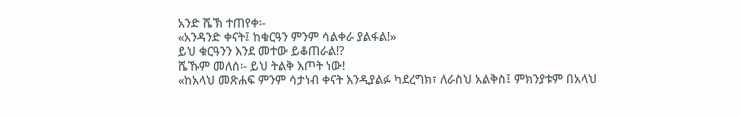አንድ ሼኽ ተጠየቀ፡-
«አንዳንድ ቀናት፤ ከቁርዓን ምንም ሳልቀራ ያልፋል!»
ይህ ቁርዓንን እንደ መተው ይቆጠራል!?
ሼኹም መለሰ፡- ይህ ትልቅ እጦት ነው!
«ከአላህ መጽሐፍ ምንም ሳታነብ ቀናት እንዲያልፉ ካደረግክ፣ ለራስህ አልቅስ፤ ምክንያቱም በአላህ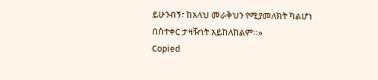ይሁንብኝ፣ ከአላህ መራቅህን የሚያመለክት ካልሆነ በስተቀር ታዛዥነት አይከለከልም።»
Copied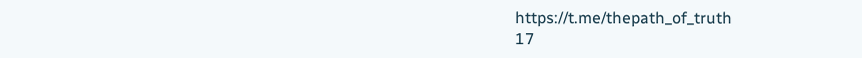https://t.me/thepath_of_truth
17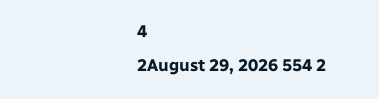4
2August 29, 2026 554 2